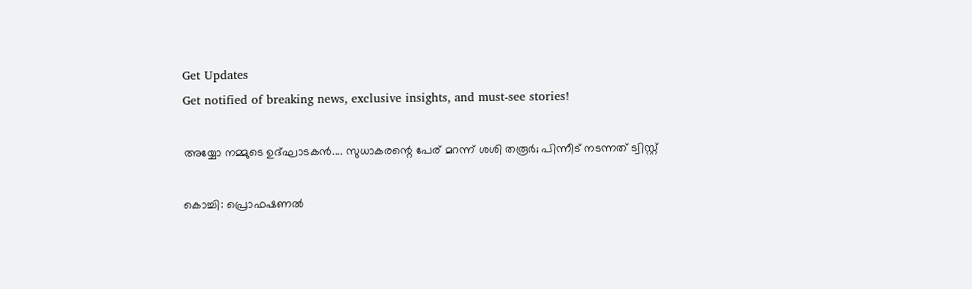Get Updates
Get notified of breaking news, exclusive insights, and must-see stories!

അയ്യോ നമ്മുടെ ഉദ്ഘാടകന്‍.... സുധാകരന്റെ പേര് മറന്ന് ശശി തരൂര്‍; പിന്നീട് നടന്നത് ട്വിസ്റ്റ്

കൊച്ചി: പ്രൊഫഷണല്‍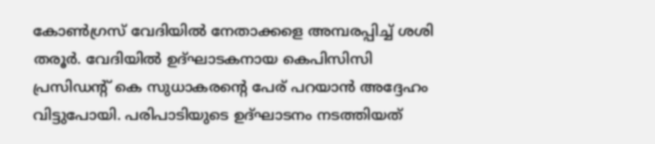കോണ്‍ഗ്രസ് വേദിയില്‍ നേതാക്കളെ അമ്പരപ്പിച്ച് ശശി തരൂര്‍. വേദിയില്‍ ഉദ്ഘാടകനായ കെപിസിസി പ്രസിഡന്റ് കെ സുധാകരന്റെ പേര് പറയാന്‍ അദ്ദേഹം വിട്ടുപോയി. പരിപാടിയുടെ ഉദ്ഘാടനം നടത്തിയത്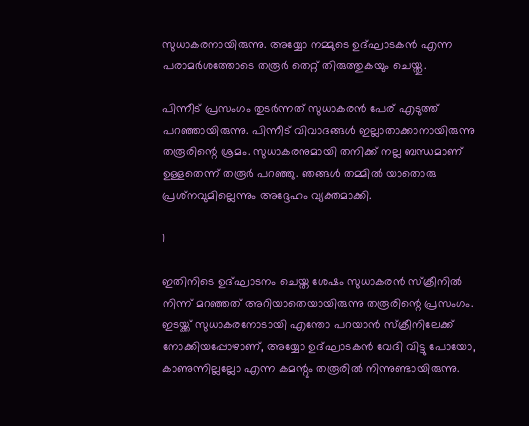സുധാകരനായിരുന്നു. അയ്യോ നമ്മുടെ ഉദ്ഘാടകന്‍ എന്ന പരാമര്‍ശത്തോടെ തരൂര്‍ തെറ്റ് തിരുത്തുകയും ചെയ്തു.

പിന്നീട് പ്രസംഗം തുടര്‍ന്നത് സുധാകരന്‍ പേര് എടുത്ത് പറഞ്ഞായിരുന്നു. പിന്നീട് വിവാദങ്ങള്‍ ഇല്ലാതാക്കാനായിരുന്നു തരൂരിന്റെ ശ്രമം. സുധാകരനുമായി തനിക്ക് നല്ല ബന്ധമാണ് ഉള്ളതെന്ന് തരൂര്‍ പറഞ്ഞു. ഞങ്ങള്‍ തമ്മില്‍ യാതൊരു പ്രശ്‌നവുമില്ലെന്നും അദ്ദേഹം വ്യക്തമാക്കി.

1

ഇതിനിടെ ഉദ്ഘാടനം ചെയ്ത ശേഷം സുധാകരന്‍ സ്‌ക്രീനില്‍ നിന്ന് മറഞ്ഞത് അറിയാതെയായിരുന്നു തരൂരിന്റെ പ്രസംഗം. ഇടയ്ക്ക് സുധാകരനോടായി എന്തോ പറയാന്‍ സ്‌ക്രീനിലേക്ക് നോക്കിയപ്പോഴാണ്, അയ്യോ ഉദ്ഘാടകന്‍ വേദി വിട്ടു പോയോ, കാണുന്നില്ലല്ലോ എന്ന കമന്റും തരൂരില്‍ നിന്നുണ്ടായിരുന്നു.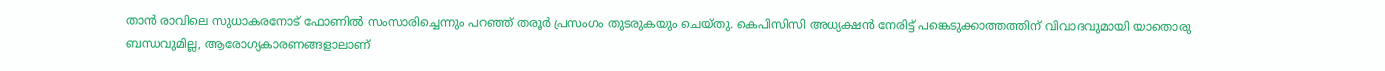താന്‍ രാവിലെ സുധാകരനോട് ഫോണില്‍ സംസാരിച്ചെന്നും പറഞ്ഞ് തരൂര്‍ പ്രസംഗം തുടരുകയും ചെയ്തു. കെപിസിസി അധ്യക്ഷന്‍ നേരിട്ട് പങ്കെടുക്കാത്തത്തിന് വിവാദവുമായി യാതൊരു ബന്ധവുമില്ല, ആരോഗ്യകാരണങ്ങളാലാണ്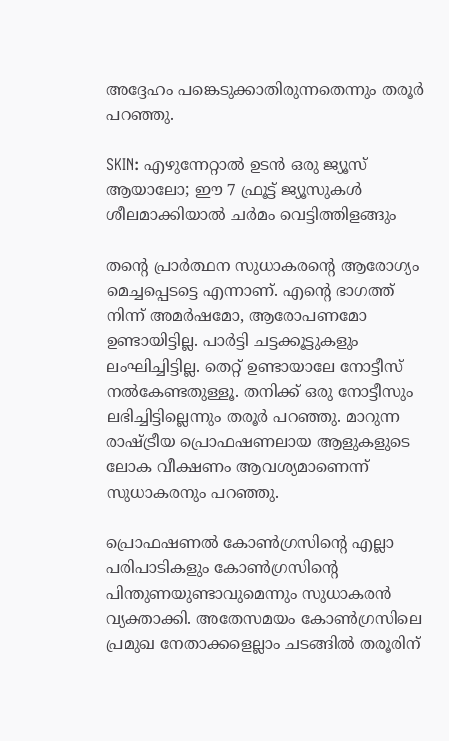അദ്ദേഹം പങ്കെടുക്കാതിരുന്നതെന്നും തരൂര്‍ പറഞ്ഞു.

SKIN: എഴുന്നേറ്റാല്‍ ഉടന്‍ ഒരു ജ്യൂസ് ആയാലോ; ഈ 7 ഫ്രൂട്ട് ജ്യൂസുകള്‍ ശീലമാക്കിയാല്‍ ചര്‍മം വെട്ടിത്തിളങ്ങും

തന്റെ പ്രാര്‍ത്ഥന സുധാകരന്റെ ആരോഗ്യം മെച്ചപ്പെടട്ടെ എന്നാണ്. എന്റെ ഭാഗത്ത് നിന്ന് അമര്‍ഷമോ, ആരോപണമോ ഉണ്ടായിട്ടില്ല. പാര്‍ട്ടി ചട്ടക്കൂട്ടുകളും ലംഘിച്ചിട്ടില്ല. തെറ്റ് ഉണ്ടായാലേ നോട്ടീസ് നല്‍കേണ്ടതുള്ളൂ. തനിക്ക് ഒരു നോട്ടീസും ലഭിച്ചിട്ടില്ലെന്നും തരൂര്‍ പറഞ്ഞു. മാറുന്ന രാഷ്ട്രീയ പ്രൊഫഷണലായ ആളുകളുടെ ലോക വീക്ഷണം ആവശ്യമാണെന്ന് സുധാകരനും പറഞ്ഞു.

പ്രൊഫഷണല്‍ കോണ്‍ഗ്രസിന്റെ എല്ലാ പരിപാടികളും കോണ്‍ഗ്രസിന്റെ പിന്തുണയുണ്ടാവുമെന്നും സുധാകരന്‍ വ്യക്താക്കി. അതേസമയം കോണ്‍ഗ്രസിലെ പ്രമുഖ നേതാക്കളെല്ലാം ചടങ്ങില്‍ തരൂരിന്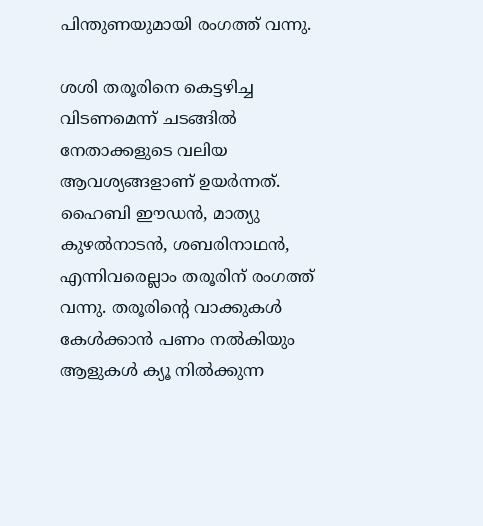പിന്തുണയുമായി രംഗത്ത് വന്നു.

ശശി തരൂരിനെ കെട്ടഴിച്ച വിടണമെന്ന് ചടങ്ങില്‍ നേതാക്കളുടെ വലിയ ആവശ്യങ്ങളാണ് ഉയര്‍ന്നത്. ഹൈബി ഈഡന്‍, മാത്യു കുഴല്‍നാടന്‍, ശബരിനാഥന്‍, എന്നിവരെല്ലാം തരൂരിന് രംഗത്ത് വന്നു. തരൂരിന്റെ വാക്കുകള്‍ കേള്‍ക്കാന്‍ പണം നല്‍കിയും ആളുകള്‍ ക്യൂ നില്‍ക്കുന്ന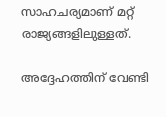സാഹചര്യമാണ് മറ്റ് രാജ്യങ്ങളിലുള്ളത്.

അദ്ദേഹത്തിന് വേണ്ടി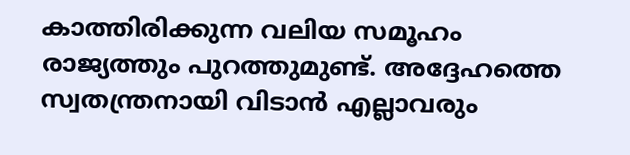കാത്തിരിക്കുന്ന വലിയ സമൂഹം രാജ്യത്തും പുറത്തുമുണ്ട്. അദ്ദേഹത്തെ സ്വതന്ത്രനായി വിടാന്‍ എല്ലാവരും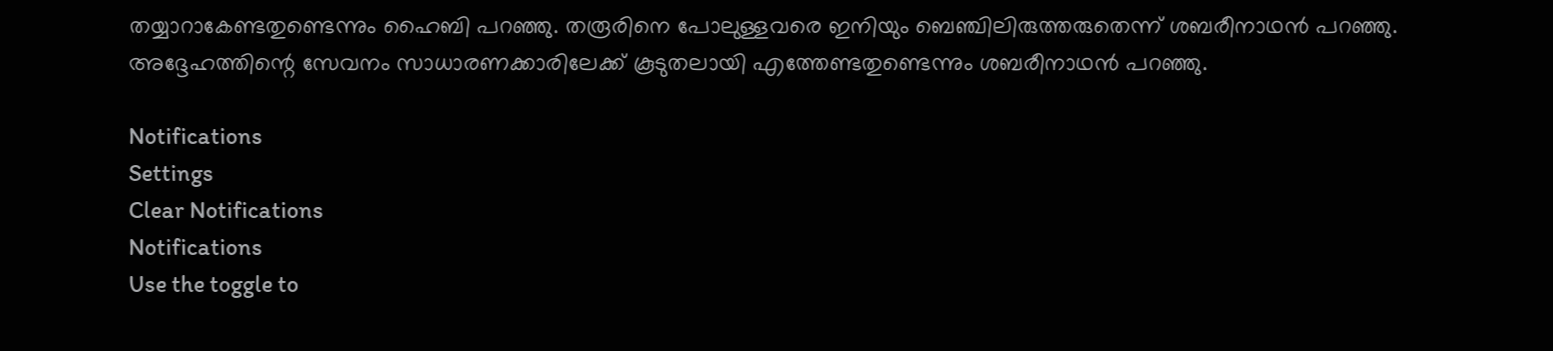തയ്യാറാകേണ്ടതുണ്ടെന്നും ഹൈബി പറഞ്ഞു. തരൂരിനെ പോലുള്ളവരെ ഇനിയും ബെഞ്ചിലിരുത്തരുതെന്ന് ശബരീനാഥന്‍ പറഞ്ഞു. അദ്ദേഹത്തിന്റെ സേവനം സാധാരണക്കാരിലേക്ക് കൂടുതലായി എത്തേണ്ടതുണ്ടെന്നും ശബരീനാഥന്‍ പറഞ്ഞു.

Notifications
Settings
Clear Notifications
Notifications
Use the toggle to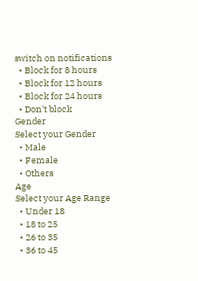switch on notifications
  • Block for 8 hours
  • Block for 12 hours
  • Block for 24 hours
  • Don't block
Gender
Select your Gender
  • Male
  • Female
  • Others
Age
Select your Age Range
  • Under 18
  • 18 to 25
  • 26 to 35
  • 36 to 45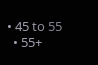• 45 to 55
  • 55+